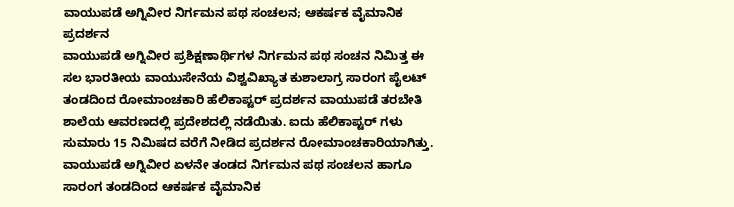ವಾಯುಪಡೆ ಅಗ್ನಿವೀರ ನಿರ್ಗಮನ ಪಥ ಸಂಚಲನ; ಆಕರ್ಷಕ ವೈಮಾನಿಕ ಪ್ರದರ್ಶನ
ವಾಯುಪಡೆ ಅಗ್ನಿವೀರ ಪ್ರಶಿಕ್ಷಣಾರ್ಥಿಗಳ ನಿರ್ಗಮನ ಪಥ ಸಂಚನ ನಿಮಿತ್ತ ಈ ಸಲ ಭಾರತೀಯ ವಾಯುಸೇನೆಯ ವಿಶ್ವವಿಖ್ಯಾತ ಕುಶಾಲಾಗ್ರ ಸಾರಂಗ ಪೈಲಟ್ ತಂಡದಿಂದ ರೋಮಾಂಚಕಾರಿ ಹೆಲಿಕಾಪ್ಟರ್ ಪ್ರದರ್ಶನ ವಾಯುಪಡೆ ತರಬೇತಿ ಶಾಲೆಯ ಆವರಣದಲ್ಲಿ ಪ್ರದೇಶದಲ್ಲಿ ನಡೆಯಿತು. ಐದು ಹೆಲಿಕಾಪ್ಟರ್ ಗಳು ಸುಮಾರು 15 ನಿಮಿಷದ ವರೆಗೆ ನೀಡಿದ ಪ್ರದರ್ಶನ ರೋಮಾಂಚಕಾರಿಯಾಗಿತ್ತು.
ವಾಯುಪಡೆ ಅಗ್ನಿವೀರ ಏಳನೇ ತಂಡದ ನಿರ್ಗಮನ ಪಥ ಸಂಚಲನ ಹಾಗೂ ಸಾರಂಗ ತಂಡದಿಂದ ಆಕರ್ಷಕ ವೈಮಾನಿಕ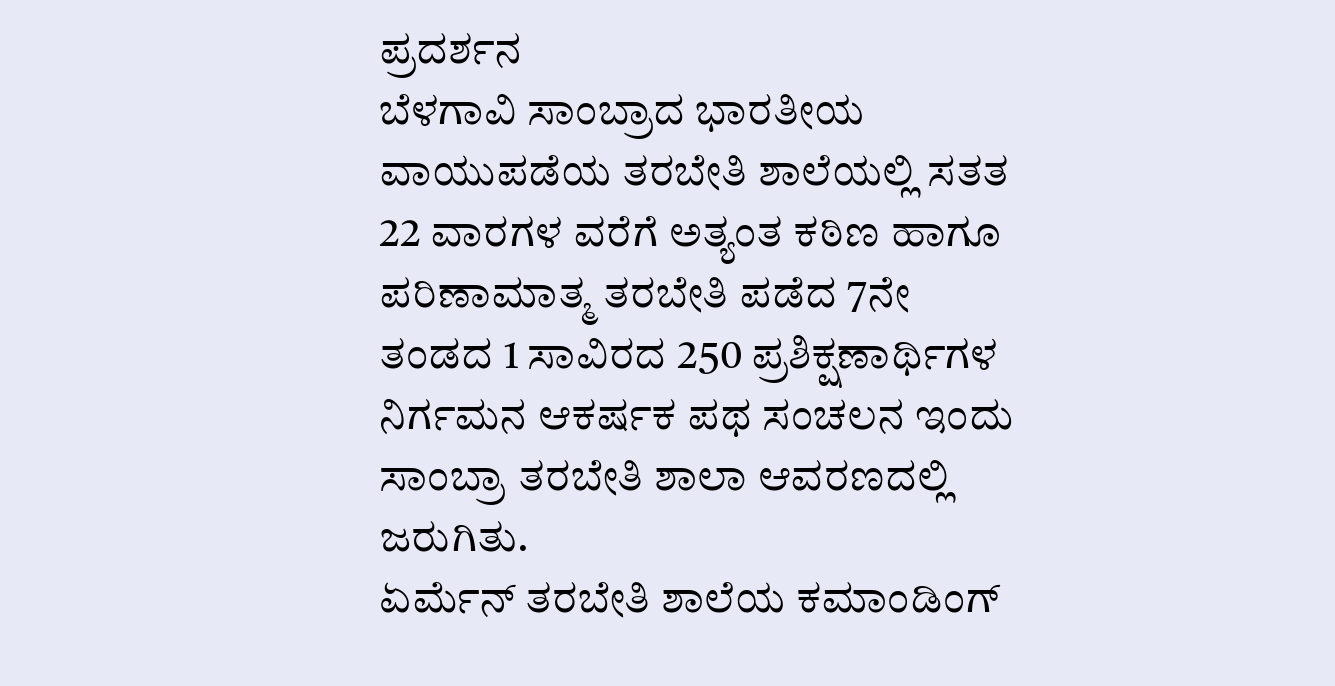ಪ್ರದರ್ಶನ
ಬೆಳಗಾವಿ ಸಾಂಬ್ರಾದ ಭಾರತೀಯ ವಾಯುಪಡೆಯ ತರಬೇತಿ ಶಾಲೆಯಲ್ಲಿ ಸತತ 22 ವಾರಗಳ ವರೆಗೆ ಅತ್ಯಂತ ಕಠಿಣ ಹಾಗೂ ಪರಿಣಾಮಾತ್ಮ ತರಬೇತಿ ಪಡೆದ 7ನೇ ತಂಡದ 1 ಸಾವಿರದ 250 ಪ್ರಶಿಕ್ಷಣಾರ್ಥಿಗಳ ನಿರ್ಗಮನ ಆಕರ್ಷಕ ಪಥ ಸಂಚಲನ ಇಂದು ಸಾಂಬ್ರಾ ತರಬೇತಿ ಶಾಲಾ ಆವರಣದಲ್ಲಿ ಜರುಗಿತು.
ಏರ್ಮೆನ್ ತರಬೇತಿ ಶಾಲೆಯ ಕಮಾಂಡಿಂಗ್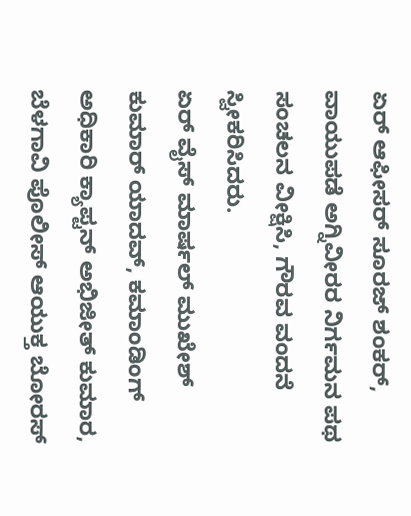ಏರ್ ಆಫೀಸರ್ ಸೂರಜ್ ಶಂಕರ್, ವಾಯುಪಡೆ ಅಗ್ನಿವೀರರ ನಿರ್ಗಮನ ಪಥ ಸಂಚಲನ ವೀಕ್ಷಿಸಿ, ಗೌರವ ವಂದನೆ ಸ್ವೀಕರಿಸಿದರು.
ಏರ್ ವೈಸ್ ಮಾರ್ಷಲ್ ಮುಖೇಶ್ ಕುಮಾರ್ ಯಾದವ್, ಕಮಾಂಡಿಂಗ್ ಅಧಿಕಾರಿ ಕ್ಯಾಪ್ಟನ್ ಅಭಿಜೀತ್ ಕುಮಾರ, ಬೆಳಗಾವಿ ಪೊಲೀಸ್ ಆಯುಕ್ತ ಬೋರಸ್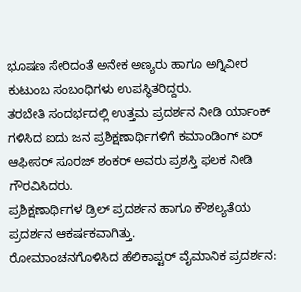ಭೂಷಣ ಸೇರಿದಂತೆ ಅನೇಕ ಅಣ್ಯರು ಹಾಗೂ ಅಗ್ನಿವೀರ ಕುಟುಂಬ ಸಂಬಂಧಿಗಳು ಉಪಸ್ಥಿತರಿದ್ದರು.
ತರಬೇತಿ ಸಂದರ್ಭದಲ್ಲಿ ಉತ್ತಮ ಪ್ರದರ್ಶನ ನೀಡಿ ರ್ಯಾಂಕ್ ಗಳಿಸಿದ ಐದು ಜನ ಪ್ರಶಿಕ್ಷಣಾರ್ಥಿಗಳಿಗೆ ಕಮಾಂಡಿಂಗ್ ಏರ್ ಆಫೀಸರ್ ಸೂರಜ್ ಶಂಕರ್ ಅವರು ಪ್ರಶಸ್ತಿ ಫಲಕ ನೀಡಿ ಗೌರವಿಸಿದರು.
ಪ್ರಶಿಕ್ಷಣಾರ್ಥಿಗಳ ಡ್ರಿಲ್ ಪ್ರದರ್ಶನ ಹಾಗೂ ಕೌಶಲ್ಯತೆಯ ಪ್ರದರ್ಶನ ಆಕರ್ಷಕವಾಗಿತ್ತು.
ರೋಮಾಂಚನಗೊಳಿಸಿದ ಹೆಲಿಕಾಪ್ಟರ್ ವೈಮಾನಿಕ ಪ್ರದರ್ಶನ: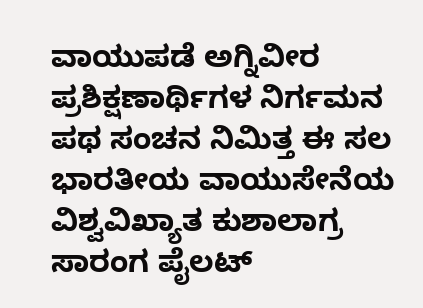ವಾಯುಪಡೆ ಅಗ್ನಿವೀರ ಪ್ರಶಿಕ್ಷಣಾರ್ಥಿಗಳ ನಿರ್ಗಮನ ಪಥ ಸಂಚನ ನಿಮಿತ್ತ ಈ ಸಲ ಭಾರತೀಯ ವಾಯುಸೇನೆಯ ವಿಶ್ವವಿಖ್ಯಾತ ಕುಶಾಲಾಗ್ರ ಸಾರಂಗ ಪೈಲಟ್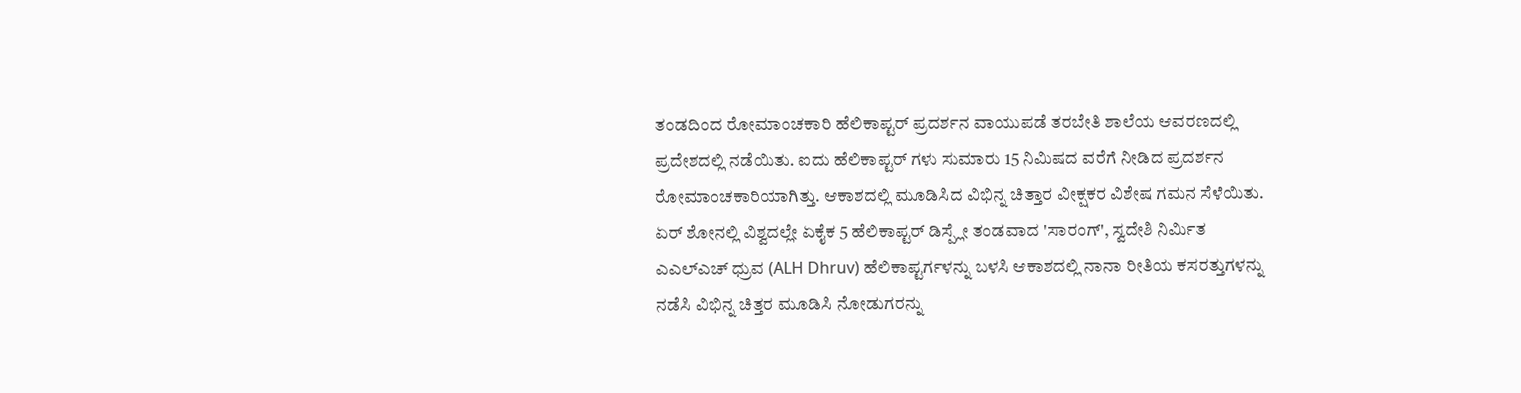ತಂಡದಿಂದ ರೋಮಾಂಚಕಾರಿ ಹೆಲಿಕಾಪ್ಟರ್ ಪ್ರದರ್ಶನ ವಾಯುಪಡೆ ತರಬೇತಿ ಶಾಲೆಯ ಆವರಣದಲ್ಲಿ ಪ್ರದೇಶದಲ್ಲಿ ನಡೆಯಿತು. ಐದು ಹೆಲಿಕಾಪ್ಟರ್ ಗಳು ಸುಮಾರು 15 ನಿಮಿಷದ ವರೆಗೆ ನೀಡಿದ ಪ್ರದರ್ಶನ ರೋಮಾಂಚಕಾರಿಯಾಗಿತ್ತು. ಆಕಾಶದಲ್ಲಿ ಮೂಡಿಸಿದ ವಿಭಿನ್ನ ಚಿತ್ತಾರ ವೀಕ್ಷಕರ ವಿಶೇಷ ಗಮನ ಸೆಳೆಯಿತು.
ಏರ್ ಶೋನಲ್ಲಿ ವಿಶ್ವದಲ್ಲೇ ಏಕೈಕ 5 ಹೆಲಿಕಾಪ್ಟರ್ ಡಿಸ್ಪ್ಲೇ ತಂಡವಾದ 'ಸಾರಂಗ್', ಸ್ವದೇಶಿ ನಿರ್ಮಿತ ಎಎಲ್ಎಚ್ ಧ್ರುವ (ALH Dhruv) ಹೆಲಿಕಾಪ್ಟರ್ಗಳನ್ನು ಬಳಸಿ ಆಕಾಶದಲ್ಲಿ ನಾನಾ ರೀತಿಯ ಕಸರತ್ತುಗಳನ್ನು ನಡೆಸಿ ವಿಭಿನ್ನ ಚಿತ್ತರ ಮೂಡಿಸಿ ನೋಡುಗರನ್ನು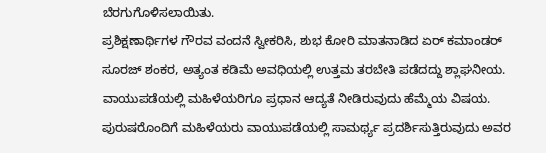ಬೆರಗುಗೊಳಿಸಲಾಯಿತು.
ಪ್ರಶಿಕ್ಷಣಾರ್ಥಿಗಳ ಗೌರವ ವಂದನೆ ಸ್ವೀಕರಿಸಿ, ಶುಭ ಕೋರಿ ಮಾತನಾಡಿದ ಏರ್ ಕಮಾಂಡರ್ ಸೂರಜ್ ಶಂಕರ, ಅತ್ಯಂತ ಕಡಿಮೆ ಅವಧಿಯಲ್ಲಿ ಉತ್ತಮ ತರಬೇತಿ ಪಡೆದದ್ದು ಶ್ಲಾಘನೀಯ. ವಾಯುಪಡೆಯಲ್ಲಿ ಮಹಿಳೆಯರಿಗೂ ಪ್ರಧಾನ ಆದ್ಯತೆ ನೀಡಿರುವುದು ಹೆಮ್ಮೆಯ ವಿಷಯ. ಪುರುಷರೊಂದಿಗೆ ಮಹಿಳೆಯರು ವಾಯುಪಡೆಯಲ್ಲಿ ಸಾಮರ್ಥ್ಯ ಪ್ರದರ್ಶಿಸುತ್ತಿರುವುದು ಅವರ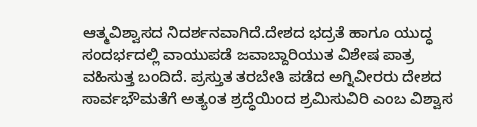ಆತ್ಮವಿಶ್ವಾಸದ ನಿದರ್ಶನವಾಗಿದೆ.ದೇಶದ ಭದ್ರತೆ ಹಾಗೂ ಯುದ್ಧ ಸಂದರ್ಭದಲ್ಲಿ ವಾಯುಪಡೆ ಜವಾಬ್ದಾರಿಯುತ ವಿಶೇಷ ಪಾತ್ರ ವಹಿಸುತ್ತ ಬಂದಿದೆ. ಪ್ರಸ್ತುತ ತರಬೇತಿ ಪಡೆದ ಅಗ್ನಿವೀರರು ದೇಶದ ಸಾರ್ವಭೌಮತೆಗೆ ಅತ್ಯಂತ ಶ್ರದ್ಧೆಯಿಂದ ಶ್ರಮಿಸುವಿರಿ ಎಂಬ ವಿಶ್ವಾಸ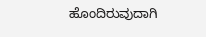ಹೊಂದಿರುವುದಾಗಿ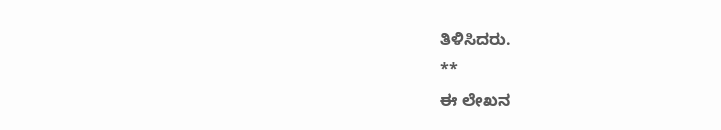ತಿಳಿಸಿದರು.
**
ಈ ಲೇಖನ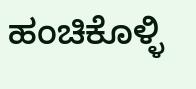ಹಂಚಿಕೊಳ್ಳಿ